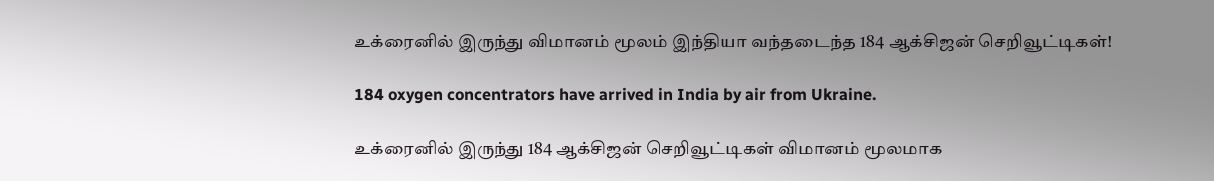உக்ரைனில் இருந்து விமானம் மூலம் இந்தியா வந்தடைந்த 184 ஆக்சிஜன் செறிவூட்டிகள்!

184 oxygen concentrators have arrived in India by air from Ukraine.

உக்ரைனில் இருந்து 184 ஆக்சிஜன் செறிவூட்டிகள் விமானம் மூலமாக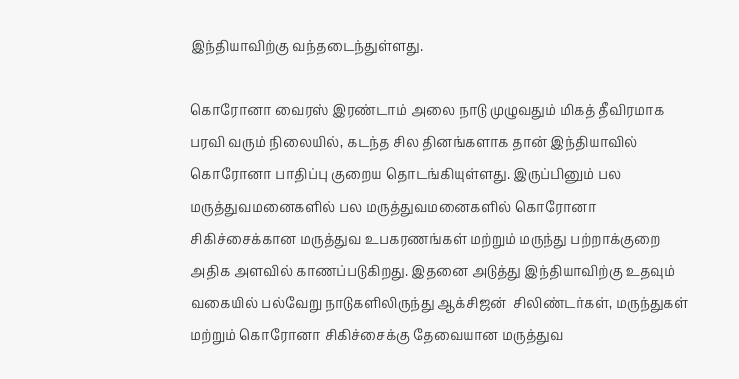இந்தியாவிற்கு வந்தடைந்துள்ளது.

கொரோனா வைரஸ் இரண்டாம் அலை நாடு முழுவதும் மிகத் தீவிரமாக பரவி வரும் நிலையில், கடந்த சில தினங்களாக தான் இந்தியாவில் கொரோனா பாதிப்பு குறைய தொடங்கியுள்ளது. இருப்பினும் பல மருத்துவமனைகளில் பல மருத்துவமனைகளில் கொரோனா சிகிச்சைக்கான மருத்துவ உபகரணங்கள் மற்றும் மருந்து பற்றாக்குறை அதிக அளவில் காணப்படுகிறது. இதனை அடுத்து இந்தியாவிற்கு உதவும் வகையில் பல்வேறு நாடுகளிலிருந்து ஆக்சிஜன்  சிலிண்டர்கள், மருந்துகள் மற்றும் கொரோனா சிகிச்சைக்கு தேவையான மருத்துவ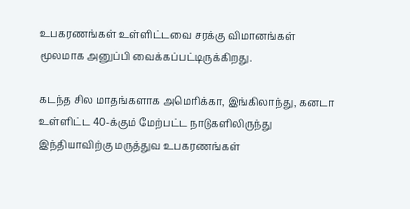உபகரணங்கள் உள்ளிட்டவை சரக்கு விமானங்கள் மூலமாக அனுப்பி வைக்கப்பட்டிருக்கிறது.

கடந்த சில மாதங்களாக அமெரிக்கா, இங்கிலாந்து, கனடா உள்ளிட்ட 40-க்கும் மேற்பட்ட நாடுகளிலிருந்து இந்தியாவிற்கு மருத்துவ உபகரணங்கள்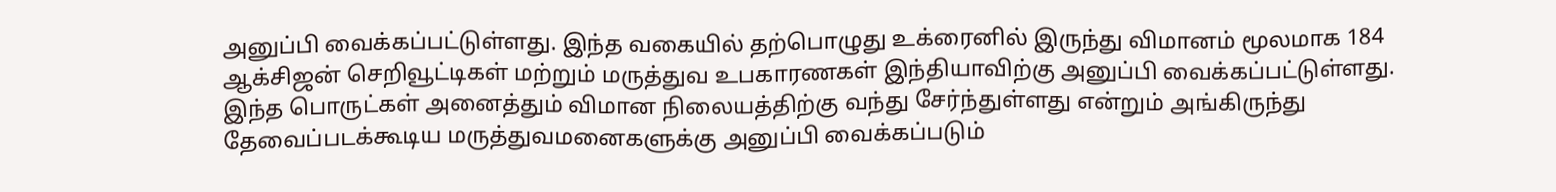அனுப்பி வைக்கப்பட்டுள்ளது. இந்த வகையில் தற்பொழுது உக்ரைனில் இருந்து விமானம் மூலமாக 184 ஆக்சிஜன் செறிவூட்டிகள் மற்றும் மருத்துவ உபகாரணகள் இந்தியாவிற்கு அனுப்பி வைக்கப்பட்டுள்ளது. இந்த பொருட்கள் அனைத்தும் விமான நிலையத்திற்கு வந்து சேர்ந்துள்ளது என்றும் அங்கிருந்து தேவைப்படக்கூடிய மருத்துவமனைகளுக்கு அனுப்பி வைக்கப்படும்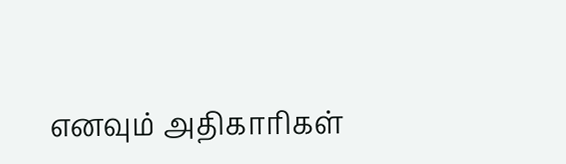எனவும் அதிகாரிகள்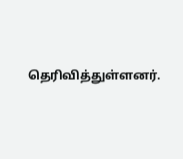தெரிவித்துள்ளனர்.